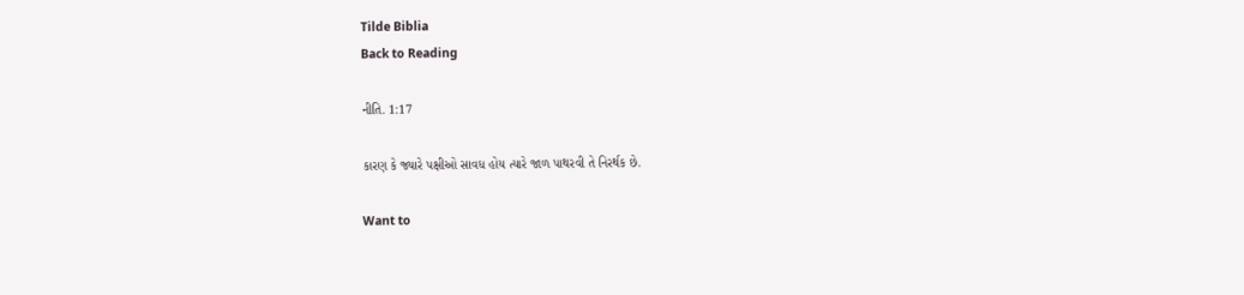Tilde Biblia
Back to Reading

નીતિ. 1:17

કારણ કે જ્યારે પક્ષીઓ સાવધ હોય ત્યારે જાળ પાથરવી તે નિરર્થક છે.

Want to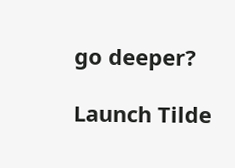go deeper?

Launch Tilde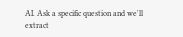AI. Ask a specific question and we'll extract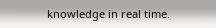knowledge in real time.